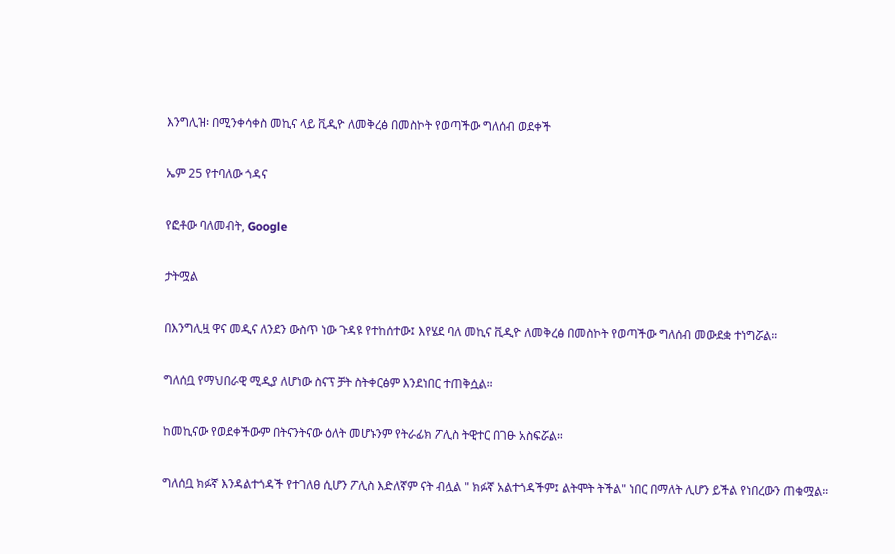እንግሊዝ፡ በሚንቀሳቀስ መኪና ላይ ቪዲዮ ለመቅረፅ በመስኮት የወጣችው ግለሰብ ወደቀች

ኤም 25 የተባለው ጎዳና

የፎቶው ባለመብት, Google

ታትሟል

በእንግሊዟ ዋና መዲና ለንደን ውስጥ ነው ጉዳዩ የተከሰተው፤ እየሄደ ባለ መኪና ቪዲዮ ለመቅረፅ በመስኮት የወጣችው ግለሰብ መውደቋ ተነግሯል።

ግለሰቧ የማህበራዊ ሚዲያ ለሆነው ስናፕ ቻት ስትቀርፅም እንደነበር ተጠቅሷል።

ከመኪናው የወደቀችውም በትናንትናው ዕለት መሆኑንም የትራፊክ ፖሊስ ትዊተር በገፁ አስፍሯል።

ግለሰቧ ክፉኛ እንዳልተጎዳች የተገለፀ ሲሆን ፖሊስ እድለኛም ናት ብሏል " ክፉኛ አልተጎዳችም፤ ልትሞት ትችል" ነበር በማለት ሊሆን ይችል የነበረውን ጠቁሟል።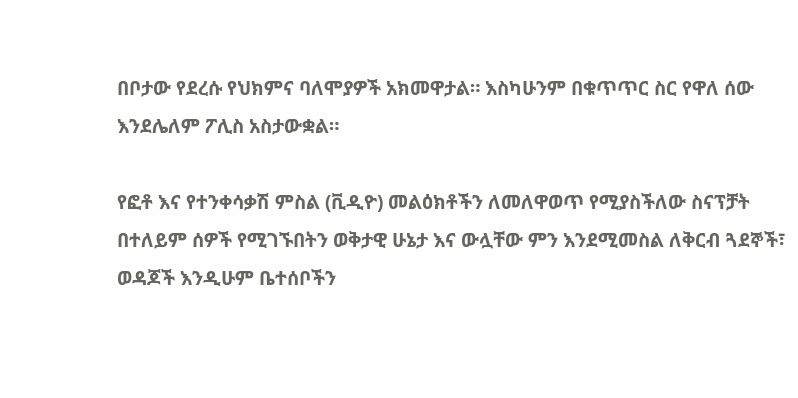በቦታው የደረሱ የህክምና ባለሞያዎች አክመዋታል። እስካሁንም በቁጥጥር ስር የዋለ ሰው እንደሌለም ፖሊስ አስታውቋል።

የፎቶ እና የተንቀሳቃሽ ምስል (ቪዲዮ) መልዕክቶችን ለመለዋወጥ የሚያስችለው ስናፕቻት በተለይም ሰዎች የሚገኙበትን ወቅታዊ ሁኔታ እና ውሏቸው ምን እንደሚመስል ለቅርብ ጓደኞች፣ ወዳጆች እንዲሁም ቤተሰቦችን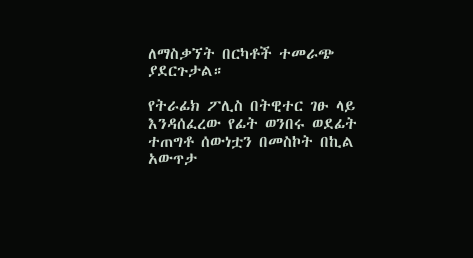ለማስቃኘት በርካቶች ተመራጭ ያደርጉታል።

የትራፊክ ፖሊስ በትዊተር ገፁ ላይ እንዳሰፈረው የፊት ወንበሩ ወደፊት ተጠግቶ ሰውነቷን በመስኮት በኪል አውጥታ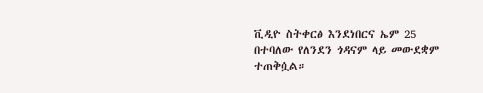ቪዲዮ ስትቀርፅ እንደነበርና ኤም 25 በተባለው የለንደን ጎዳናም ላይ መውደቋም ተጠቅሷል።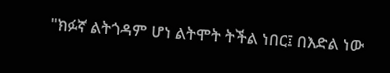"ክፉኛ ልትጎዳም ሆነ ልትሞት ትችል ነበር፤ በእድል ነው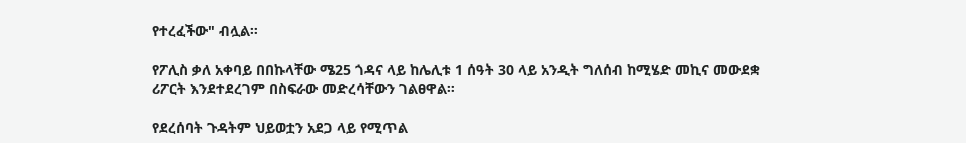የተረፈችው" ብሏል።

የፖሊስ ቃለ አቀባይ በበኩላቸው ሜ25 ጎዳና ላይ ከሌሊቱ 1 ሰዓት 30 ላይ አንዲት ግለሰብ ከሚሄድ መኪና መውደቋ ሪፖርት እንደተደረገም በስፍራው መድረሳቸውን ገልፀዋል።

የደረሰባት ጉዳትም ህይወቷን አደጋ ላይ የሚጥል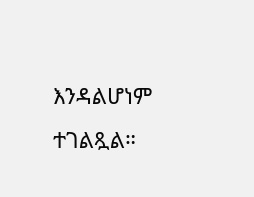እንዳልሆነም ተገልጿል።